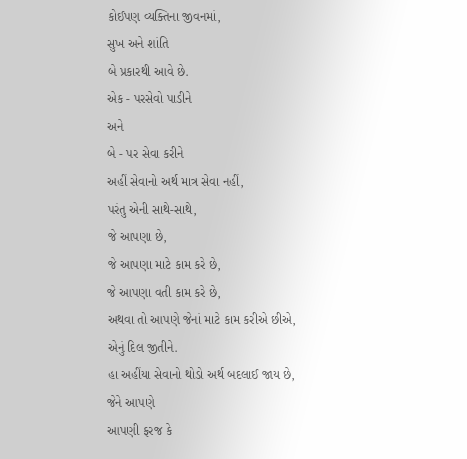કોઈપણ વ્યક્તિના જીવનમાં,
સુખ અને શાંતિ
બે પ્રકારથી આવે છે.
એક - પરસેવો પાડીને
અને
બે - પર સેવા કરીને
અહીં સેવાનો અર્થ માત્ર સેવા નહીં,
પરંતુ એની સાથે-સાથે,
જે આપણા છે,
જે આપણા માટે કામ કરે છે,
જે આપણા વતી કામ કરે છે,
અથવા તો આપણે જેનાં માટે કામ કરીએ છીએ,
એનું દિલ જીતીને.
હા અહીંયા સેવાનો થોડો અર્થ બદલાઈ જાય છે,
જેને આપણે
આપણી ફરજ કે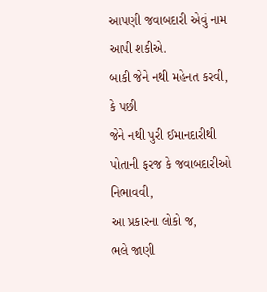આપણી જવાબદારી એવું નામ આપી શકીએ.
બાકી જેને નથી મહેનત કરવી,
કે પછી
જેને નથી પુરી ઈમાનદારીથી
પોતાની ફરજ કે જવાબદારીઓ નિભાવવી,
આ પ્રકારના લોકો જ,
ભલે જાણી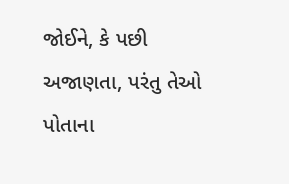જોઈને, કે પછી
અજાણતા, પરંતુ તેઓ
પોતાના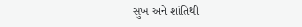સુખ અને શાંતિથી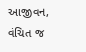આજીવન,
વંચિત જ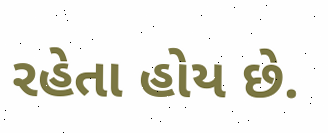રહેતા હોય છે.